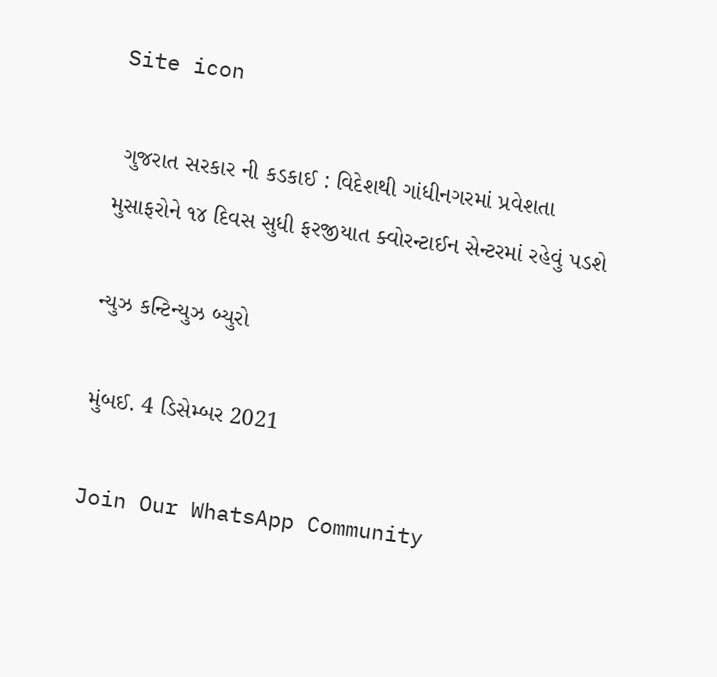Site icon

 ગુજરાત સરકાર ની કડકાઈ : વિદેશથી ગાંધીનગરમાં પ્રવેશતા મુસાફરોને ૧૪ દિવસ સુધી ફરજીયાત ક્વોરન્ટાઈન સેન્ટરમાં રહેવું પડશે

ન્યુઝ કન્ટિન્યુઝ બ્યુરો

મુંબઈ. 4 ડિસેમ્બર 2021

Join Our WhatsApp Community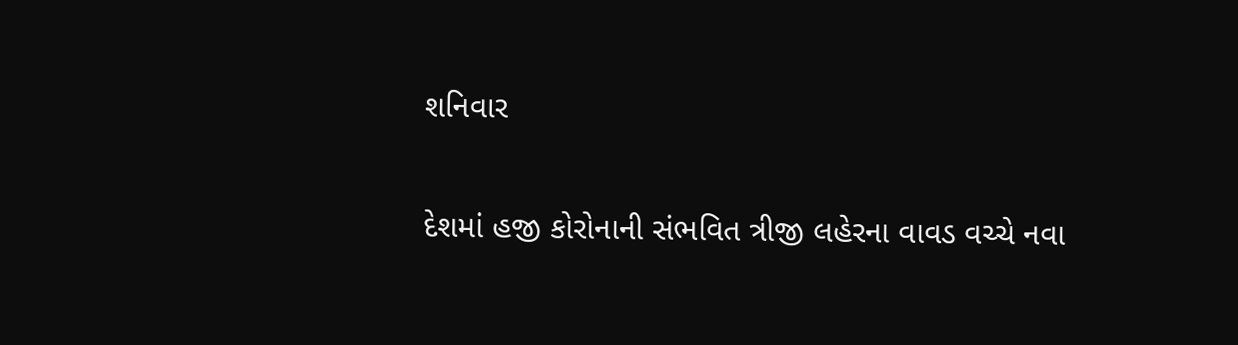શનિવાર

દેશમાં હજી કોરોનાની સંભવિત ત્રીજી લહેરના વાવડ વચ્ચે નવા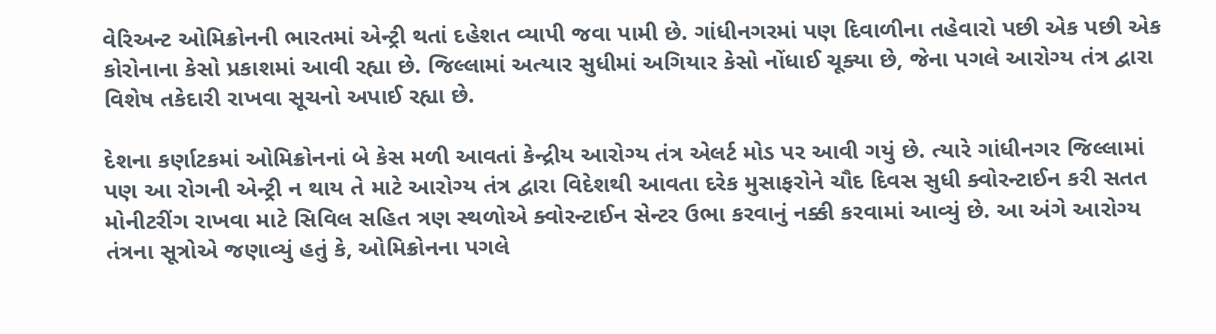વેરિઅન્ટ ઓમિક્રોનની ભારતમાં એન્ટ્રી થતાં દહેશત વ્યાપી જવા પામી છે. ગાંધીનગરમાં પણ દિવાળીના તહેવારો પછી એક પછી એક કોરોનાના કેસો પ્રકાશમાં આવી રહ્યા છે. જિલ્લામાં અત્યાર સુધીમાં અગિયાર કેસો નોંધાઈ ચૂક્યા છે, જેના પગલે આરોગ્ય તંત્ર દ્વારા વિશેષ તકેદારી રાખવા સૂચનો અપાઈ રહ્યા છે.

દેશના કર્ણાટકમાં ઓમિક્રોનનાં બે કેસ મળી આવતાં કેન્દ્રીય આરોગ્ય તંત્ર એલર્ટ મોડ પર આવી ગયું છે. ત્યારે ગાંધીનગર જિલ્લામાં પણ આ રોગની એન્ટ્રી ન થાય તે માટે આરોગ્ય તંત્ર દ્વારા વિદેશથી આવતા દરેક મુસાફરોને ચૌદ દિવસ સુધી ક્વોરન્ટાઈન કરી સતત મોનીટરીંગ રાખવા માટે સિવિલ સહિત ત્રણ સ્થળોએ ક્વોરન્ટાઈન સેન્ટર ઉભા કરવાનું નક્કી કરવામાં આવ્યું છે. આ અંગે આરોગ્ય તંત્રના સૂત્રોએ જણાવ્યું હતું કે, ઓમિક્રોનના પગલે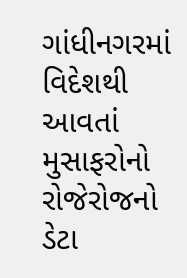ગાંધીનગરમાં વિદેશથી આવતાં મુસાફરોનો રોજેરોજનો ડેટા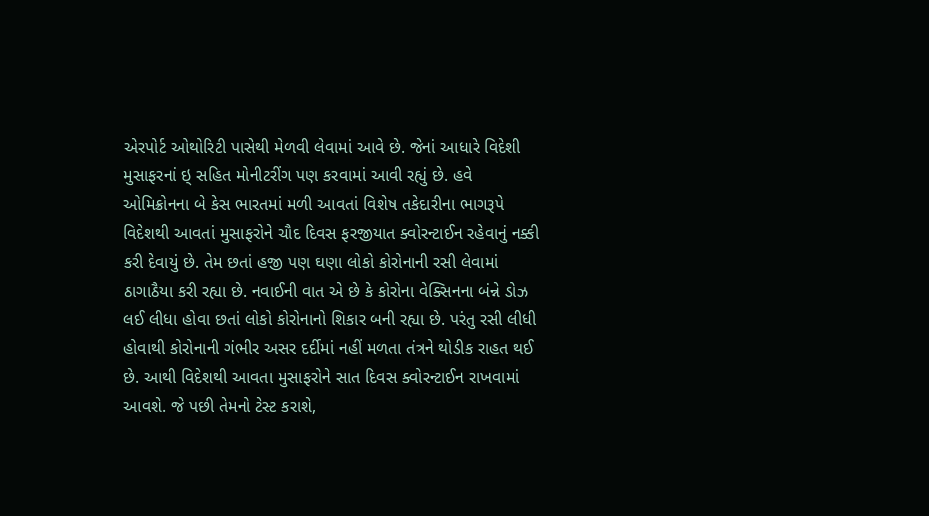એરપોર્ટ ઓથોરિટી પાસેથી મેળવી લેવામાં આવે છે. જેનાં આધારે વિદેશી મુસાફરનાં ઇ્‌ સહિત મોનીટરીંગ પણ કરવામાં આવી રહ્યું છે. હવે ઓમિક્રોનના બે કેસ ભારતમાં મળી આવતાં વિશેષ તકેદારીના ભાગરૂપે વિદેશથી આવતાં મુસાફરોને ચૌદ દિવસ ફરજીયાત ક્વોરન્ટાઈન રહેવાનું નક્કી કરી દેવાયું છે. તેમ છતાં હજી પણ ઘણા લોકો કોરોનાની રસી લેવામાં ઠાગાઠૈયા કરી રહ્યા છે. નવાઈની વાત એ છે કે કોરોના વેક્સિનના બંન્ને ડોઝ લઈ લીધા હોવા છતાં લોકો કોરોનાનો શિકાર બની રહ્યા છે. પરંતુ રસી લીધી હોવાથી કોરોનાની ગંભીર અસર દર્દીમાં નહીં મળતા તંત્રને થોડીક રાહત થઈ છે. આથી વિદેશથી આવતા મુસાફરોને સાત દિવસ ક્વોરન્ટાઈન રાખવામાં આવશે. જે પછી તેમનો ટેસ્ટ કરાશે,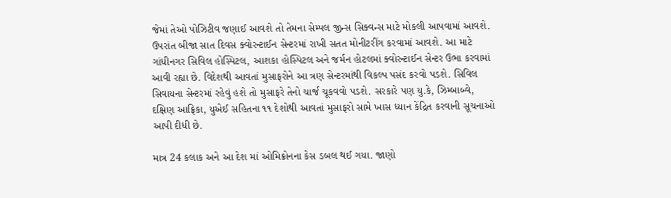જેમાં તેઓ પોઝિટીવ જણાઈ આવશે તો તેમના સેમ્પલ જીન્સ સિક્વન્સ માટે મોકલી આપવામાં આવશે. ઉપરાંત બીજા સાત દિવસ ક્વોરન્ટાઈન સેન્ટરમાં રાખી સતત મોનીટરીંગ કરવામાં આવશે. આ માટે ગાંધીનગર સિવિલ હોસ્પિટલ, આશકા હોસ્પિટલ અને જર્મન હોટલમાં ક્વોરન્ટાઈન સેન્ટર ઉભા કરવામાં આવી રહ્યા છે. વિદેશથી આવતાં મુસાફરોને આ ત્રણ સેન્ટરમાંથી વિકલ્પ પસંદ કરવો પડશે. સિવિલ સિવાયના સેન્ટરમાં રહેવું હશે તો મુસાફરે તેનો ચાર્જ ચૂકવવો પડશે. સરકારે પણ યુ.કે, ઝિમ્બાબ્વે, દક્ષિણ આફ્રિકા, યુએઈ સહિતના ૧૧ દેશોથી આવતાં મુસાફરો સામે ખાસ ધ્યાન કેંદ્રિત કરવાની સૂચનાઓ આપી દીધી છે.

માત્ર 24 કલાક અને આ દેશ માં ઓમિક્રોનના કેસ ડબલ થઈ ગયા. જાણો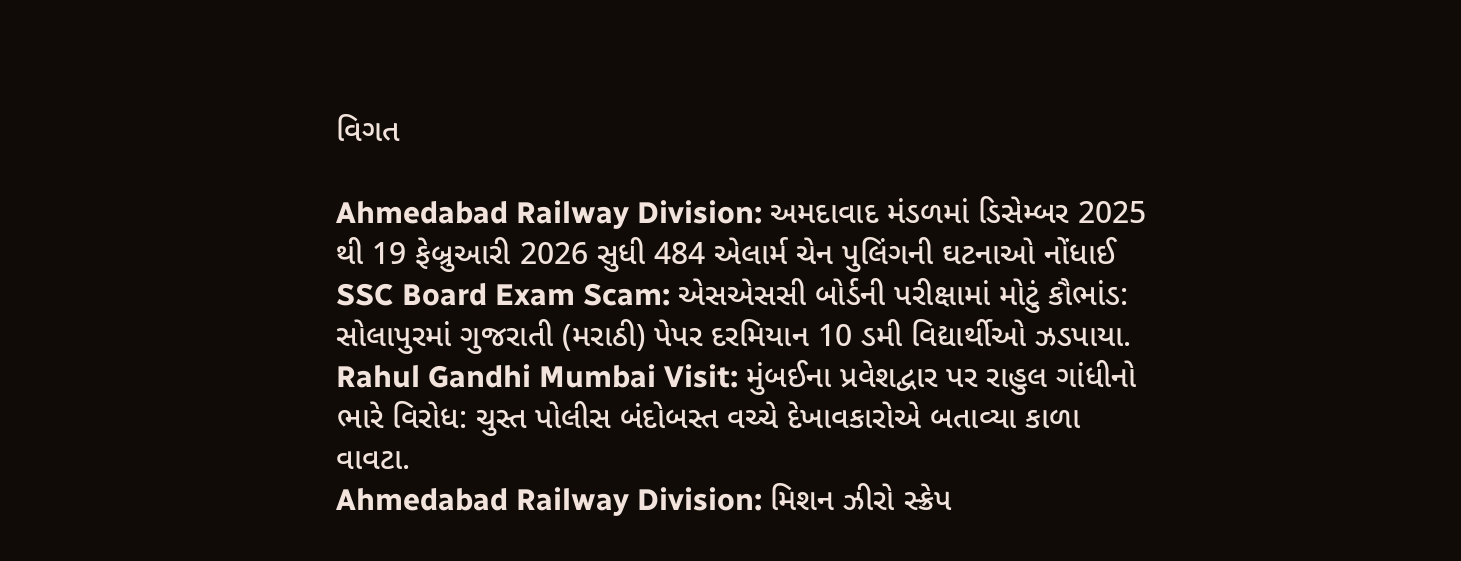વિગત

Ahmedabad Railway Division: અમદાવાદ મંડળમાં ડિસેમ્બર 2025 થી 19 ફેબ્રુઆરી 2026 સુધી 484 એલાર્મ ચેન પુલિંગની ઘટનાઓ નોંધાઈ
SSC Board Exam Scam: એસએસસી બોર્ડની પરીક્ષામાં મોટું કૌભાંડ: સોલાપુરમાં ગુજરાતી (મરાઠી) પેપર દરમિયાન 10 ડમી વિદ્યાર્થીઓ ઝડપાયા.
Rahul Gandhi Mumbai Visit: મુંબઈના પ્રવેશદ્વાર પર રાહુલ ગાંધીનો ભારે વિરોધ: ચુસ્ત પોલીસ બંદોબસ્ત વચ્ચે દેખાવકારોએ બતાવ્યા કાળા વાવટા.
Ahmedabad Railway Division: મિશન ઝીરો સ્ક્રેપ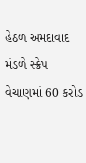હેઠળ અમદાવાદ મંડળે સ્ક્રેપ વેચાણમાં 60 કરોડ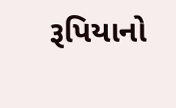રૂપિયાનો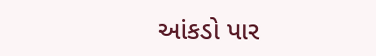આંકડો પાર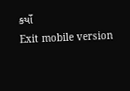કર્યો
Exit mobile version